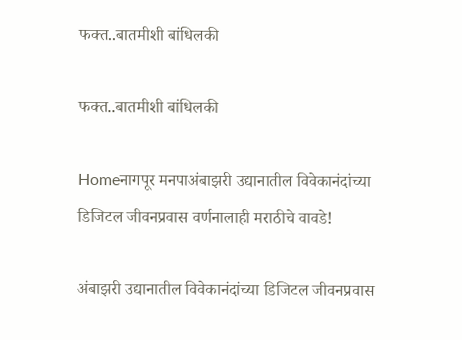फक्त..बातमीशी बांधिलकी

फक्त..बातमीशी बांधिलकी

Homeनागपूर मनपाअंबाझरी उद्यानातील विवेकानंदांच्या डिजिटल जीवनप्रवास वर्णनालाही मराठीचे वावडे!

अंबाझरी उद्यानातील विवेकानंदांच्या डिजिटल जीवनप्रवास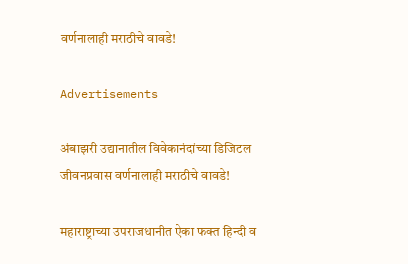वर्णनालाही मराठीचे वावडे!

Advertisements

अंबाझरी उद्यानातील विवेकानंदांच्या डिजिटल जीवनप्रवास वर्णनालाही मराठीचे वावडे!

महाराष्ट्राच्या उपराजधानीत ऐका फक्त हिन्दी व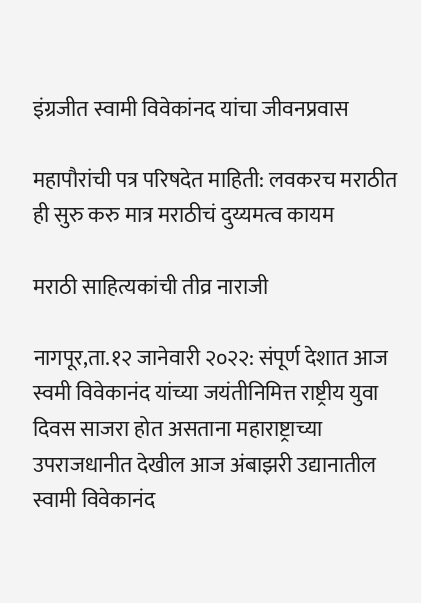इंग्रजीत स्वामी विवेकांनद यांचा जीवनप्रवास

महापौरांची पत्र परिषदेत माहिती: लवकरच मराठीत ही सुरु करु मात्र मराठीचं दुय्यमत्व कायम

मराठी साहित्यकांची तीव्र नाराजी

नागपूर,ता.१२ जानेवारी २०२२: संपूर्ण देशात आज स्वमी विवेकानंद यांच्या जयंतीनिमित्त राष्ट्रीय युवा दिवस साजरा होत असताना महाराष्ट्राच्या उपराजधानीत देखील आज अंबाझरी उद्यानातील स्वामी विवेकानंद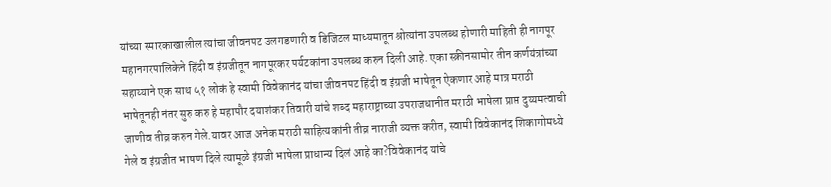यांच्या स्मारकाखालील त्यांचा जीवनपट उलगडणारी व डिजिटल माध्यमातून श्रोत्यांना उपलब्ध होणारी माहिती ही नागपूर महानगरपालिकेने हिंदी व इंग्रजीतून नागपूरकर पर्यटकांना उपलब्ध करुन दिली आहे. एका स्क्रीनसामोर तीन कर्णयंत्रांच्या सहाय्याने एक साथ ५१ लोकं हे स्वामी विवेकानंद यांचा जीवनपट हिंदी व इंग्रजी भाषेतून ऐकणार आहे मात्र मराठी भाषेतूनही नंतर सुरु करु हे महापौर दयाशंकर तिवारी यांचे शब्द महाराष्ट्राच्या उपराजधानीत मराठी भाषेला प्राप्त दुय्यमत्वाची जाणीव तीव्र करुन गेले.यावर आज अनेक मराठी साहित्यकांनी तीव्र नाराजी व्यक्त करीत, स्वामी विवेकानंद शिकागोमध्ये गेले व इंग्रजीत भाषण दिले त्यामूळे इंग्रजी भाषेला प्राधान्य दिलं आहे का?विवेकानंद यांचे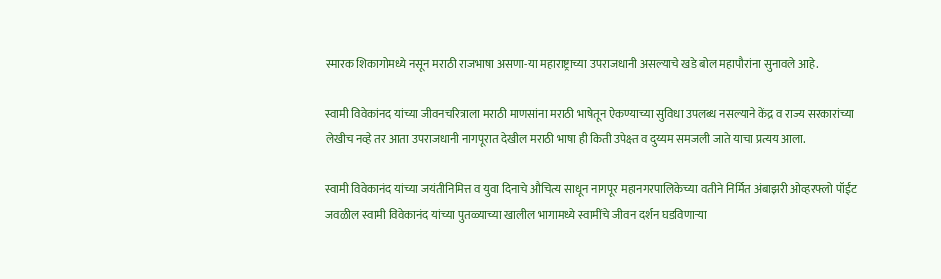स्मारक शिकागोमध्ये नसून मराठी राजभाषा असणा-या महाराष्ट्राच्या उपराजधानी असल्याचे खडे बोल महापौरांना सुनावले आहे.

स्वामी विवेकांनद यांच्या जीवनचरित्राला मराठी माणसांना मराठी भाषेतून ऐकण्याच्या सुविधा उपलब्ध नसल्याने केंद्र व राज्य सरकारांच्या लेखीच नव्हे तर आता उपराजधानी नागपूरात देखील मराठी भाषा ही किती उपेक्ष्त व दुय्यम समजली जाते याचा प्रत्यय आला.

स्वामी विवेकानंद यांच्या जयंतीनिमित्त व युवा दिनाचे औचित्य साधून नागपूर महानगरपालिकेच्या वतीने निर्मित अंबाझरी ओव्हरफ्लो पॉईंट जवळील स्वामी विवेकानंद यांच्या पुतळ्याच्या खालील भागामध्ये स्वामींचे जीवन दर्शन घडविणाऱ्या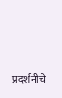प्रदर्शनीचे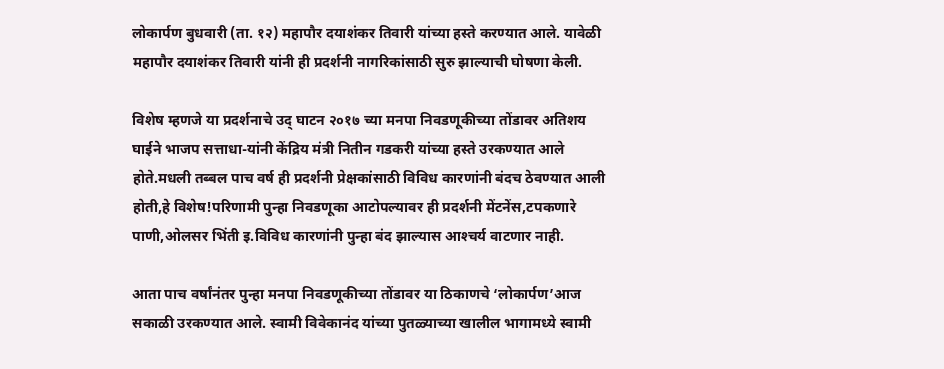लोकार्पण बुधवारी (ता. १२) महापौर दयाशंकर तिवारी यांच्या हस्ते करण्यात आले. यावेळी महापौर दयाशंकर तिवारी यांनी ही प्रदर्शनी नागरिकांसाठी सुरु झाल्याची घोषणा केली.

विशेष म्हणजे या प्रदर्शनाचे उद् घाटन २०१७ च्या मनपा निवडणूकीच्या तोंडावर अतिशय घाईने भाजप सत्ताधा-यांनी केंद्रिय मंत्री नितीन गडकरी यांच्या हस्ते उरकण्यात आले होते.मधली तब्बल पाच वर्ष ही प्रदर्शनी प्रेक्षकांसाठी विविध कारणांनी बंदच ठेवण्यात आली होती,हे विशेष!परिणामी पुन्हा निवडणूका आटोपल्यावर ही प्रदर्शनी मेंटनेंस,टपकणारे पाणी,ओलसर भिंती इ.विविध कारणांनी पुन्हा बंद झाल्यास आश्‍चर्य वाटणार नाही.

आता पाच वर्षांनंतर पुन्हा मनपा निवडणूकीच्या तोंडावर या ठिकाणचे ‘लोकार्पण’आज सकाळी उरकण्यात आले. स्वामी विवेकानंद यांच्या पुतळ्याच्या खालील भागामध्ये स्वामी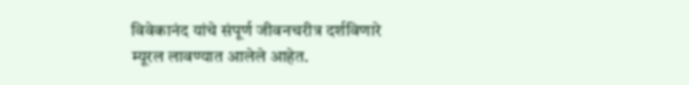विवेकानंद यांचे संपूर्ण जीवनचरीत्र दर्शविणारे म्यूरल लावण्यात आलेले आहेत.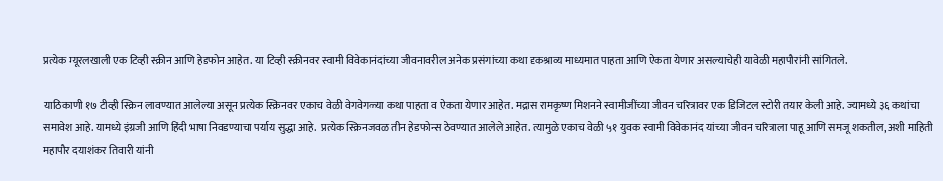प्रत्येक म्यूरलखाली एक टिव्ही स्क्रीन आणि हेडफोन आहेत. या टिव्ही स्क्रीनवर स्वामी विवेकानंदांच्या जीवनावरील अनेक प्रसंगांच्या कथा दृकश्राव्य माध्यमात पाहता आणि ऐकता येणार असल्याचेही यावेळी महापौरांनी सांगितले.

याठिकाणी १७ टीव्ही स्क्रिन लावण्यात आलेल्या असून प्रत्येक स्क्रिनवर एकाच वेळी वेगवेगळ्या कथा पाहता व ऐकता येणार आहेत. मद्रास रामकृष्ण मिशनने स्वामीजींच्या जीवन चरित्रावर एक डिजिटल स्टोरी तयार केली आहे. ज्यामध्ये ३६ कथांचा समावेश आहे. यामध्ये इंग्रजी आणि हिंदी भाषा निवडण्याचा पर्याय सुद्धा आहे.  प्रत्येक स्क्रिनजवळ तीन हेडफोन्स ठेवण्यात आलेले आहेत. त्यामुळे एकाच वेळी ५१ युवक स्वामी विवेकानंद यांच्या जीवन चरित्राला पाहू आणि समजू शकतील, अशी माहिती महापौर दयाशंकर तिवारी यांनी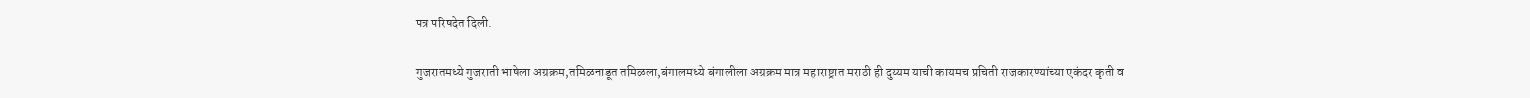पत्र परिषदेत दिली.

गुजरातमध्ये गुजराती भाषेला अग्रक्रम,तमिळनाडूत तमिळला,बंगालमध्ये बंगालीला अग्रक्रम मात्र महाराष्ट्रात मराठी ही दुय्यम याची कायमच प्रचिती राजकारण्यांच्या एकंदर कृती व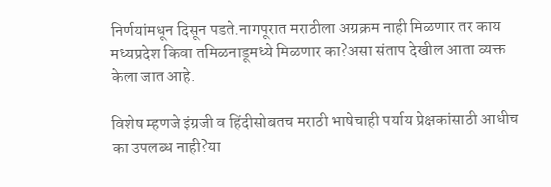निर्णयांमधून दिसून पडते.नागपूरात मराठीला अग्रक्रम नाही मिळणार तर काय मध्यप्रदेश किवा तमिळनाडूमध्ये मिळणार का?असा संताप देखील आता व्यक्त केला जात आहे.

विशेष म्हणजे इंग्रजी व हिंदीसोबतच मराठी भाषेचाही पर्याय प्रेक्षकांसाठी आधीच का उपलब्ध नाही?या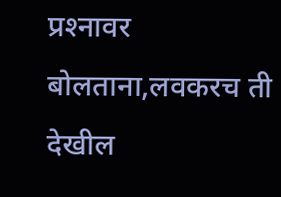प्रश्‍नावर बोलताना,लवकरच ती देखील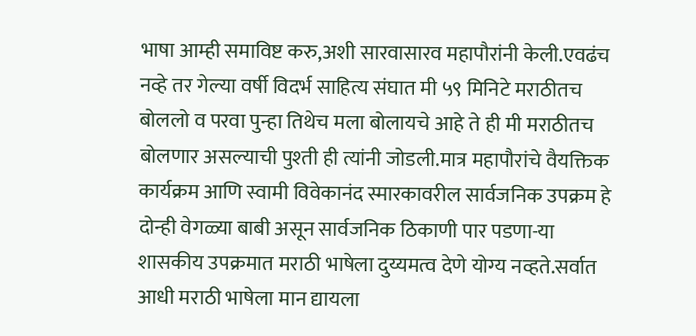भाषा आम्ही समाविष्ट करु,अशी सारवासारव महापौरांनी केली.एवढंच नव्हे तर गेल्या वर्षी विदर्भ साहित्य संघात मी ५९ मिनिटे मराठीतच बोललो व परवा पुन्हा तिथेच मला बोलायचे आहे ते ही मी मराठीतच बोलणार असल्याची पुश्‍ती ही त्यांनी जोडली.मात्र महापौरांचे वैयक्तिक कार्यक्रम आणि स्वामी विवेकानंद स्मारकावरील सार्वजनिक उपक्रम हे दोन्ही वेगळ्या बाबी असून सार्वजनिक ठिकाणी पार पडणा-या शासकीय उपक्रमात मराठी भाषेला दुय्यमत्व देणे योग्य नव्हते.सर्वात आधी मराठी भाषेला मान द्यायला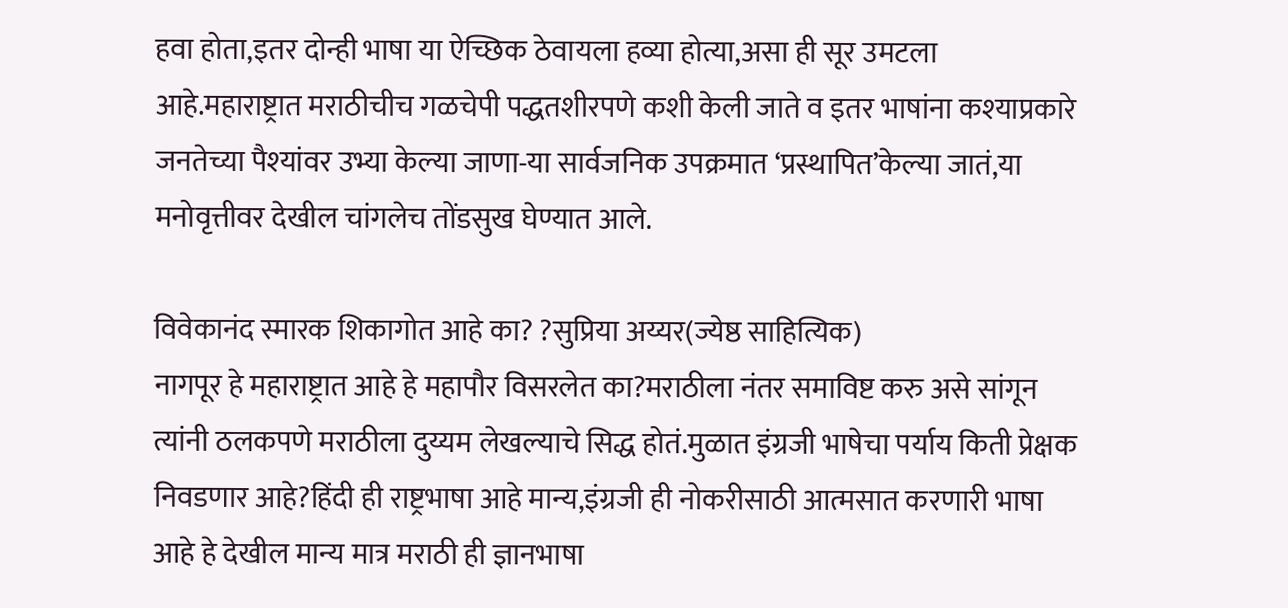हवा होता,इतर दोन्ही भाषा या ऐच्छिक ठेवायला हव्या होत्या,असा ही सूर उमटला आहे.महाराष्ट्रात मराठीचीच गळचेपी पद्धतशीरपणे कशी केली जाते व इतर भाषांना कश्‍याप्रकारे जनतेच्या पैश्‍यांवर उभ्या केल्या जाणा-या सार्वजनिक उपक्रमात ‘प्रस्थापित’केल्या जातं,या मनोवृत्तीवर देखील चांगलेच तोंडसुख घेण्यात आले.

विवेकानंद स्मारक शिकागोत आहे का? ?सुप्रिया अय्यर(ज्येष्ठ साहित्यिक)
नागपूर हे महाराष्ट्रात आहे हे महापौर विसरलेत का?मराठीला नंतर समाविष्ट करु असे सांगून त्यांनी ठलकपणे मराठीला दुय्यम लेखल्याचे सिद्ध होतं.मुळात इंग्रजी भाषेचा पर्याय किती प्रेक्षक निवडणार आहे?हिंदी ही राष्ट्रभाषा आहे मान्य,इंग्रजी ही नोकरीसाठी आत्मसात करणारी भाषा आहे हे देखील मान्य मात्र मराठी ही ज्ञानभाषा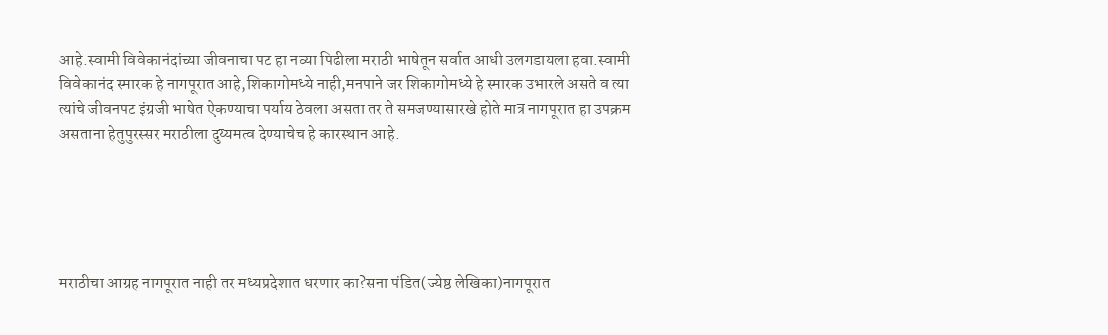आहे.स्वामी विवेकानंदांच्या जीवनाचा पट हा नव्या पिढीला मराठी भाषेतून सर्वात आधी उलगडायला हवा.स्वामी विवेकानंद स्मारक हे नागपूरात आहे,शिकागोमध्ये नाही,मनपाने जर शिकागोमध्ये हे स्मारक उभारले असते व त्या त्यांचे जीवनपट इंग्रजी भाषेत ऐकण्याचा पर्याय ठेवला असता तर ते समजण्यासारखे होते मात्र नागपूरात हा उपक्रम असताना हेतुपुरस्सर मराठीला दुय्यमत्व देण्याचेच हे कारस्थान आहे.





मराठीचा आग्रह नागपूरात नाही तर मध्यप्रदेशात धरणार का?सना पंडित(ज्येष्ठ लेखिका)नागपूरात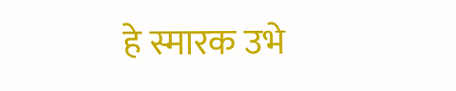हे स्मारक उभे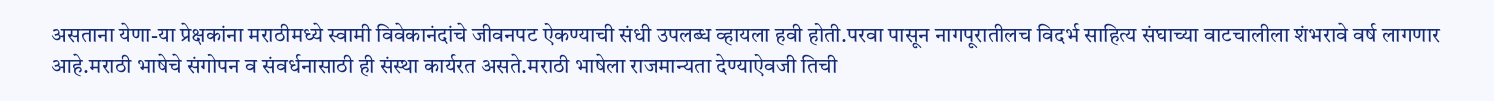असताना येणा-या प्रेक्षकांना मराठीमध्ये स्वामी विवेकानंदांचे जीवनपट ऐकण्याची संधी उपलब्ध व्हायला हवी होती.परवा पासून नागपूरातीलच विदर्भ साहित्य संघाच्या वाटचालीला शंभरावे वर्ष लागणार आहे.मराठी भाषेचे संगोपन व संवर्धनासाठी ही संस्था कार्यरत असते.मराठी भाषेला राजमान्यता देण्याऐवजी तिची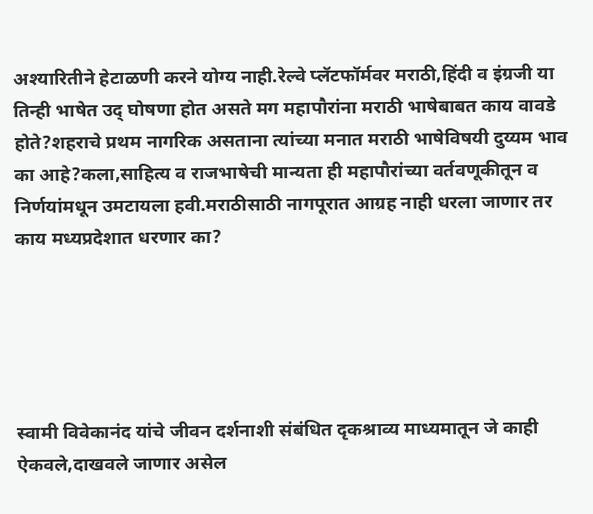अश्‍यारितीने हेटाळणी करने योग्य नाही.रेल्वे प्लॅटफॉर्मवर मराठी,हिंदी व इंग्रजी या तिन्ही भाषेत उद् घोषणा होत असते मग महापौरांना मराठी भाषेबाबत काय वावडे होते?शहराचे प्रथम नागरिक असताना त्यांच्या मनात मराठी भाषेविषयी दुय्यम भाव का आहे?कला,साहित्य व राजभाषेची मान्यता ही महापौरांच्या वर्तवणूकीतून व निर्णयांमधून उमटायला हवी.मराठीसाठी नागपूरात आग्रह नाही धरला जाणार तर काय मध्यप्रदेशात धरणार का?





स्वामी विवेकानंद यांचे जीवन दर्शनाशी संबंधित दृकश्राव्य माध्यमातून जे काही ऐकवले,दाखवले जाणार असेल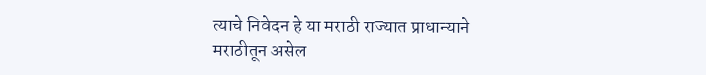त्याचे निवेदन हे या मराठी राज्यात प्राधान्याने मराठीतून असेल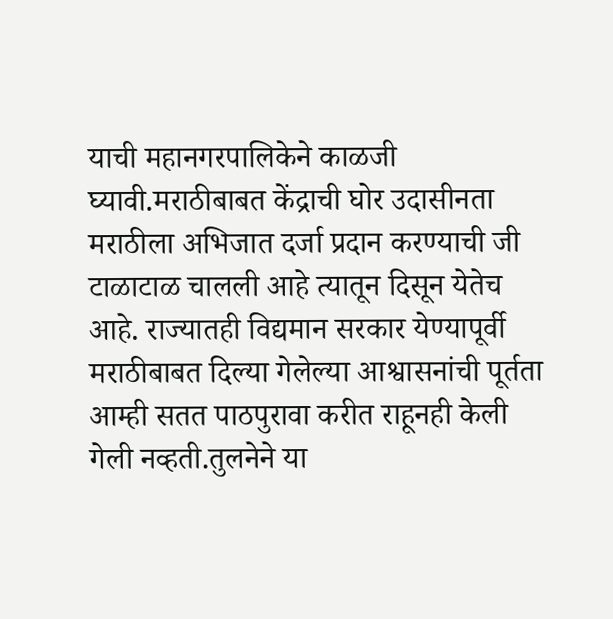याची महानगरपालिकेने काळजी घ्यावी.मराठीबाबत केंद्राची घोर उदासीनता मराठीला अभिजात दर्जा प्रदान करण्याची जी टाळाटाळ चालली आहे त्यातून दिसून येतेच आहे. राज्यातही विद्यमान सरकार येण्यापूर्वी मराठीबाबत दिल्या गेलेल्या आश्वासनांची पूर्तता आम्ही सतत पाठपुरावा करीत राहूनही केली गेली नव्हती.तुलनेने या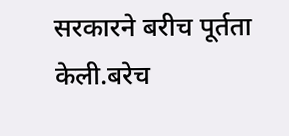सरकारने बरीच पूर्तता केली.बरेच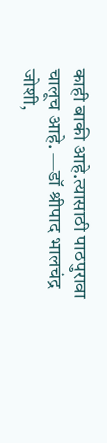काही बाकी आहे.त्यासाठी पाठपुरावा चालूच आहे. —डॉ श्रीपाद भालचंद्र जोशी,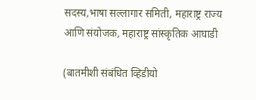सदस्य,भाषा सल्लागार समिती, महाराष्ट्र राज्य आणि संयोजक, महाराष्ट्र सांस्कृतिक आघाडी

(बातमीशी संबंधित व्हिडीयो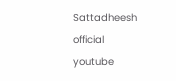Sattadheesh official youtube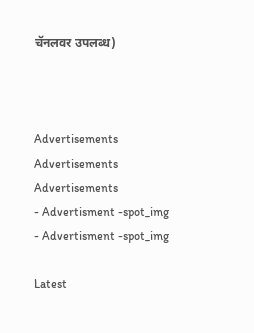चॅनलवर उपलब्ध)



Advertisements
Advertisements
Advertisements
- Advertisment -spot_img
- Advertisment -spot_img

Latest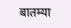बातम्या